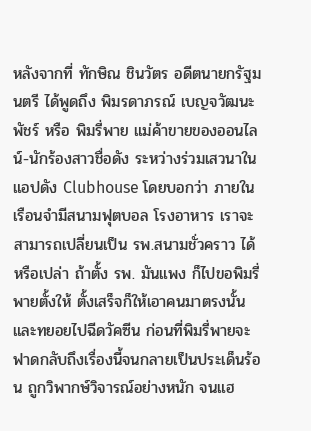หลังจากที่ ทักษิณ ชินวัตร อดีตนายกรัฐมนตรี ได้พูดถึง พิมรดาภรณ์ เบญจวัฒนะพัชร์ หรือ พิมรี่พาย แม่ค้าขายของออนไลน์-นักร้องสาวชื่อดัง ระหว่างร่วมเสวนาในแอปดัง Clubhouse โดยบอกว่า ภายในเรือนจำมีสนามฟุตบอล โรงอาหาร เราจะสามารถเปลี่ยนเป็น รพ.สนามชั่วคราว ได้หรือเปล่า ถ้าตั้ง รพ. มันแพง ก็ไปขอพิมรี่พายตั้งให้ ตั้งเสร็จก็ให้เอาคนมาตรงนั้น และทยอยไปฉีดวัคซีน ก่อนที่พิมรี่พายจะฟาดกลับถึงเรื่องนี้จนกลายเป็นประเด็นร้อน ถูกวิพากษ์วิจารณ์อย่างหนัก จนแฮ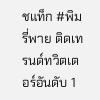ชแท็ก #พิมรี่พาย ติดเทรนด์ทวิตเตอร์อันดับ 1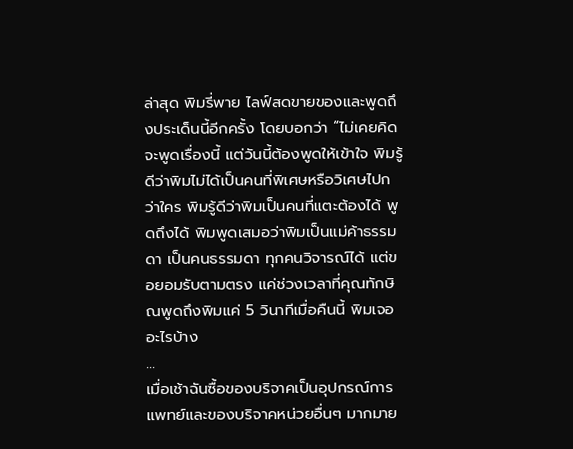ล่าสุด พิมรี่พาย ไลฟ์สดขายของและพูดถึงประเด็นนี้อีกครั้ง โดยบอกว่า “ไม่เคยคิดจะพูดเรื่องนี้ แต่วันนี้ต้องพูดให้เข้าใจ พิมรู้ดีว่าพิมไม่ได้เป็นคนที่พิเศษหรือวิเศษไปกว่าใคร พิมรู้ดีว่าพิมเป็นคนที่แตะต้องได้ พูดถึงได้ พิมพูดเสมอว่าพิมเป็นแม่ค้าธรรมดา เป็นคนธรรมดา ทุกคนวิจารณ์ได้ แต่ขอยอมรับตามตรง แค่ช่วงเวลาที่คุณทักษิณพูดถึงพิมแค่ 5 วินาทีเมื่อคืนนี้ พิมเจออะไรบ้าง
...
เมื่อเช้าฉันซื้อของบริจาคเป็นอุปกรณ์การแพทย์และของบริจาคหน่วยอื่นๆ มากมาย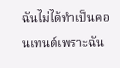ฉันไม่ได้ทำเป็นคอนเทนต์เพราะฉัน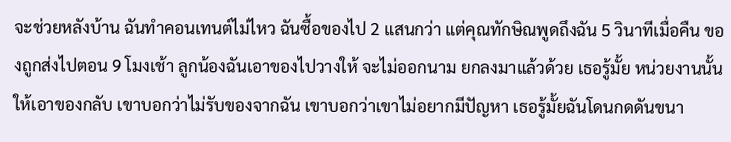จะช่วยหลังบ้าน ฉันทำคอนเทนต์ไม่ไหว ฉันซื้อของไป 2 แสนกว่า แต่คุณทักษิณพูดถึงฉัน 5 วินาทีเมื่อคืน ของถูกส่งไปตอน 9 โมงเช้า ลูกน้องฉันเอาของไปวางให้ จะไม่ออกนาม ยกลงมาแล้วด้วย เธอรู้มั้ย หน่วยงานนั้นให้เอาของกลับ เขาบอกว่าไม่รับของจากฉัน เขาบอกว่าเขาไม่อยากมีปัญหา เธอรู้มั้ยฉันโดนกดดันขนา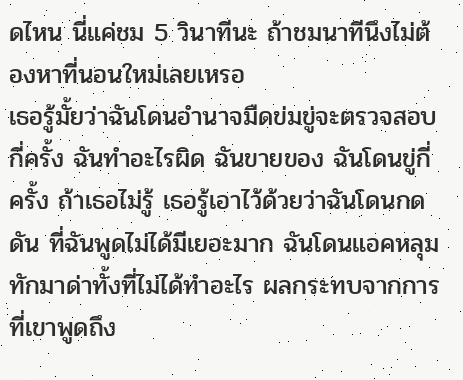ดไหน นี่แค่ชม 5 วินาทีนะ ถ้าชมนาทีนึงไม่ต้องหาที่นอนใหม่เลยเหรอ
เธอรู้มั้ยว่าฉันโดนอำนาจมืดข่มขู่จะตรวจสอบกี่ครั้ง ฉันทำอะไรผิด ฉันขายของ ฉันโดนขู่กี่ครั้ง ถ้าเธอไม่รู้ เธอรู้เอาไว้ด้วยว่าฉันโดนกดดัน ที่ฉันพูดไม่ได้มีเยอะมาก ฉันโดนแอคหลุมทักมาด่าทั้งที่ไม่ได้ทำอะไร ผลกระทบจากการที่เขาพูดถึง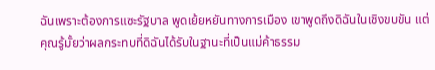ฉันเพราะต้องการแซะรัฐบาล พูดเย้ยหยันทางการเมือง เขาพูดถึงดิฉันในเชิงขบขัน แต่คุณรู้มั้ยว่าผลกระทบที่ดิฉันได้รับในฐานะที่เป็นแม่ค้าธรรม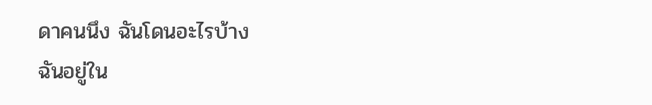ดาคนนึง ฉันโดนอะไรบ้าง
ฉันอยู่ใน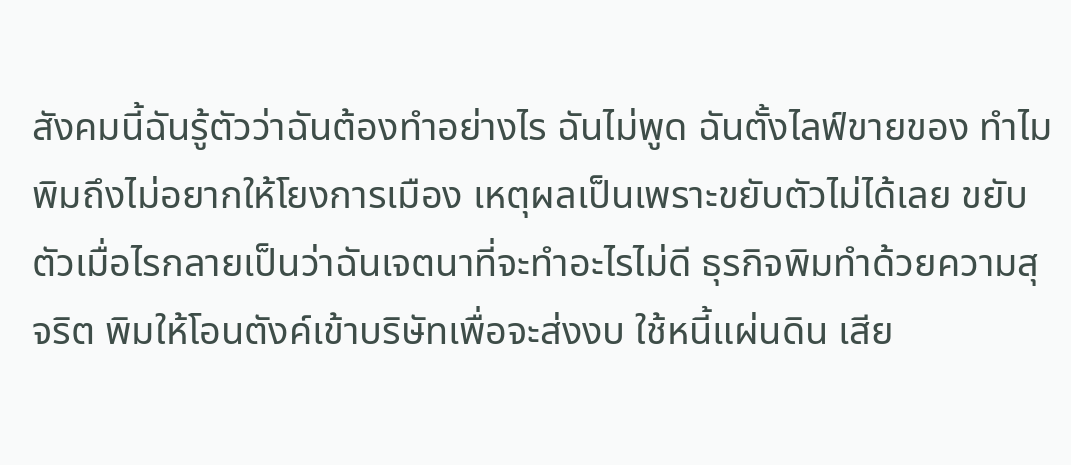สังคมนี้ฉันรู้ตัวว่าฉันต้องทำอย่างไร ฉันไม่พูด ฉันตั้งไลฟ์ขายของ ทำไมพิมถึงไม่อยากให้โยงการเมือง เหตุผลเป็นเพราะขยับตัวไม่ได้เลย ขยับตัวเมื่อไรกลายเป็นว่าฉันเจตนาที่จะทำอะไรไม่ดี ธุรกิจพิมทำด้วยความสุจริต พิมให้โอนตังค์เข้าบริษัทเพื่อจะส่งงบ ใช้หนี้แผ่นดิน เสีย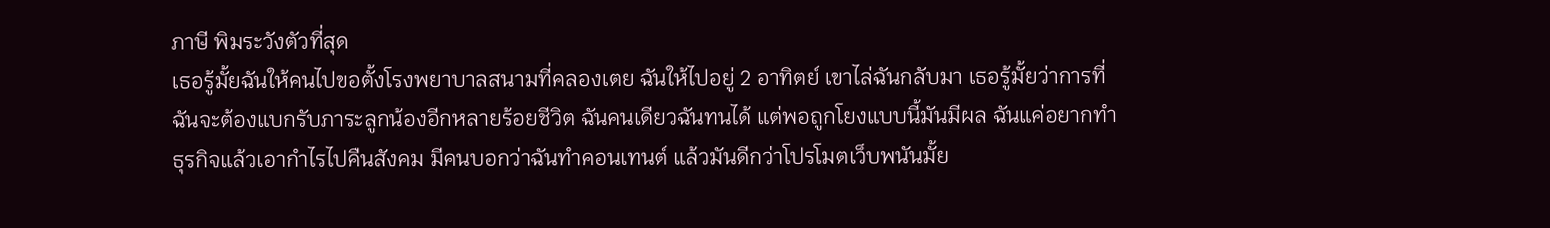ภาษี พิมระวังตัวที่สุด
เธอรู้มั้ยฉันให้คนไปขอตั้งโรงพยาบาลสนามที่คลองเตย ฉันให้ไปอยู่ 2 อาทิตย์ เขาไล่ฉันกลับมา เธอรู้มั้ยว่าการที่ฉันจะต้องแบกรับภาระลูกน้องอีกหลายร้อยชีวิต ฉันคนเดียวฉันทนได้ แต่พอถูกโยงแบบนี้มันมีผล ฉันแค่อยากทำธุรกิจแล้วเอากำไรไปคืนสังคม มีคนบอกว่าฉันทำคอนเทนต์ แล้วมันดีกว่าโปรโมตเว็บพนันมั้ย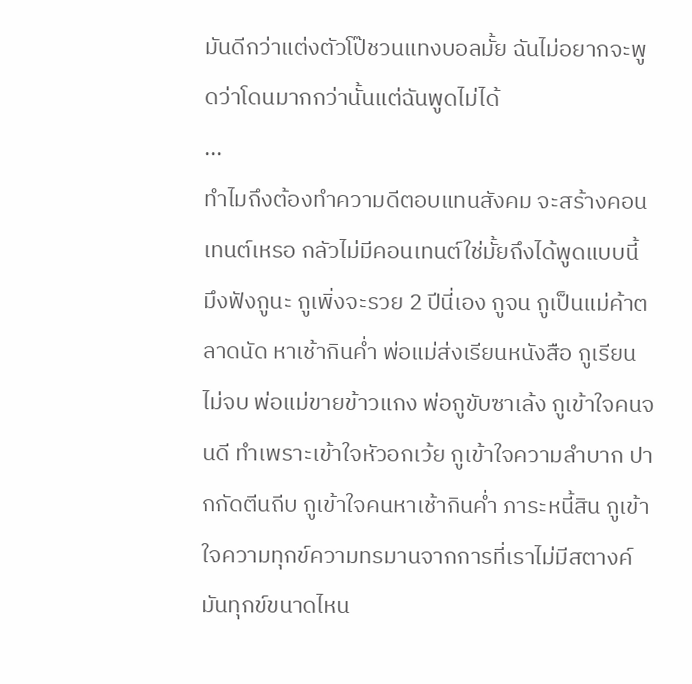มันดีกว่าแต่งตัวโป๊ชวนแทงบอลมั้ย ฉันไม่อยากจะพูดว่าโดนมากกว่านั้นแต่ฉันพูดไม่ได้
...
ทำไมถึงต้องทำความดีตอบแทนสังคม จะสร้างคอนเทนต์เหรอ กลัวไม่มีคอนเทนต์ใช่มั้ยถึงได้พูดแบบนี้ มึงฟังกูนะ กูเพิ่งจะรวย 2 ปีนี่เอง กูจน กูเป็นแม่ค้าตลาดนัด หาเช้ากินค่ำ พ่อแม่ส่งเรียนหนังสือ กูเรียนไม่จบ พ่อแม่ขายข้าวแกง พ่อกูขับซาเล้ง กูเข้าใจคนจนดี ทำเพราะเข้าใจหัวอกเว้ย กูเข้าใจความลำบาก ปากกัดตีนถีบ กูเข้าใจคนหาเช้ากินค่ำ ภาระหนี้สิน กูเข้าใจความทุกข์ความทรมานจากการที่เราไม่มีสตางค์มันทุกข์ขนาดไหน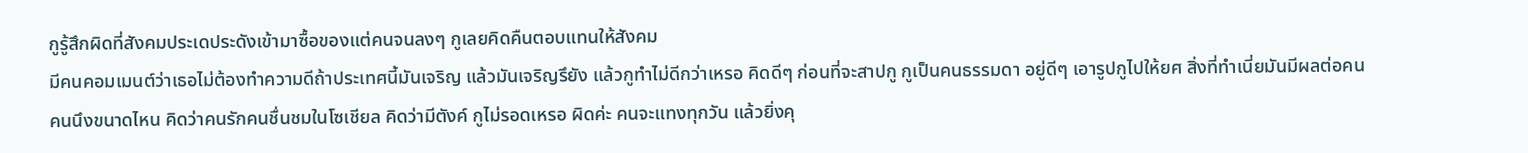กูรู้สึกผิดที่สังคมประเดประดังเข้ามาซื้อของแต่คนจนลงๆ กูเลยคิดคืนตอบแทนให้สังคม
มีคนคอมเมนต์ว่าเธอไม่ต้องทำความดีถ้าประเทศนี้มันเจริญ แล้วมันเจริญรึยัง แล้วกูทำไม่ดีกว่าเหรอ คิดดีๆ ก่อนที่จะสาปกู กูเป็นคนธรรมดา อยู่ดีๆ เอารูปกูไปให้ยศ สิ่งที่ทำเนี่ยมันมีผลต่อคนคนนึงขนาดไหน คิดว่าคนรักคนชื่นชมในโซเชียล คิดว่ามีตังค์ กูไม่รอดเหรอ ผิดค่ะ คนจะแทงทุกวัน แล้วยิ่งคุ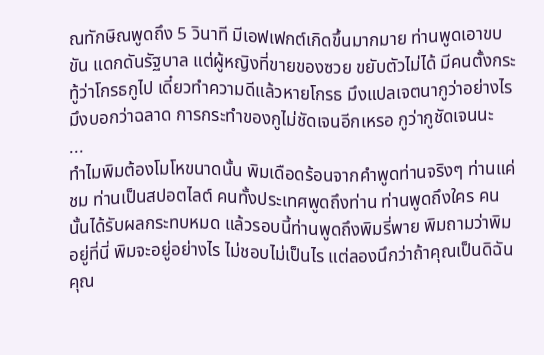ณทักษิณพูดถึง 5 วินาที มีเอฟเฟกต์เกิดขึ้นมากมาย ท่านพูดเอาขบขัน แดกดันรัฐบาล แต่ผู้หญิงที่ขายของซวย ขยับตัวไม่ได้ มีคนตั้งกระทู้ว่าโกรธกูไป เดี๋ยวทำความดีแล้วหายโกรธ มึงแปลเจตนากูว่าอย่างไร มึงบอกว่าฉลาด การกระทำของกูไม่ชัดเจนอีกเหรอ กูว่ากูชัดเจนนะ
...
ทำไมพิมต้องโมโหขนาดนั้น พิมเดือดร้อนจากคำพูดท่านจริงๆ ท่านแค่ชม ท่านเป็นสปอตไลต์ คนทั้งประเทศพูดถึงท่าน ท่านพูดถึงใคร คนนั้นได้รับผลกระทบหมด แล้วรอบนี้ท่านพูดถึงพิมรี่พาย พิมถามว่าพิมอยู่ที่นี่ พิมจะอยู่อย่างไร ไม่ชอบไม่เป็นไร แต่ลองนึกว่าถ้าคุณเป็นดิฉัน คุณ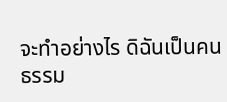จะทำอย่างไร ดิฉันเป็นคนธรรม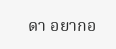ดา อยากอ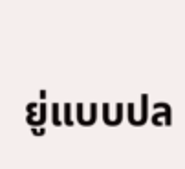ยู่แบบปล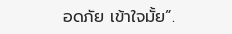อดภัย เข้าใจมั้ย”.